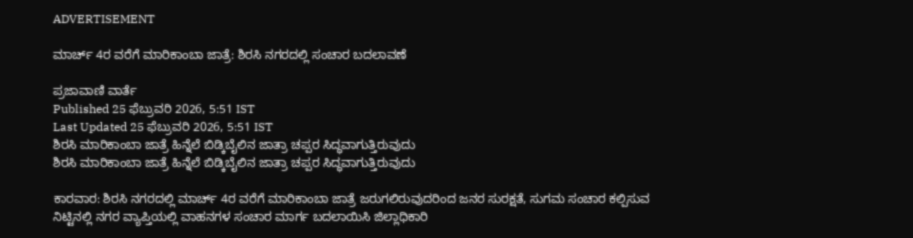ADVERTISEMENT

ಮಾರ್ಚ್ 4ರ ವರೆಗೆ ಮಾರಿಕಾಂಬಾ ಜಾತ್ರೆ: ಶಿರಸಿ ನಗರದಲ್ಲಿ ಸಂಚಾರ ಬದಲಾವಣೆ

ಪ್ರಜಾವಾಣಿ ವಾರ್ತೆ
Published 25 ಫೆಬ್ರುವರಿ 2026, 5:51 IST
Last Updated 25 ಫೆಬ್ರುವರಿ 2026, 5:51 IST
ಶಿರಸಿ ಮಾರಿಕಾಂಬಾ ಜಾತ್ರೆ ಹಿನ್ನೆಲೆ ಬಿಡ್ಕಿಬೈಲಿನ ಜಾತ್ರಾ ಚಪ್ಪರ ಸಿದ್ಧವಾಗುತ್ತಿರುವುದು
ಶಿರಸಿ ಮಾರಿಕಾಂಬಾ ಜಾತ್ರೆ ಹಿನ್ನೆಲೆ ಬಿಡ್ಕಿಬೈಲಿನ ಜಾತ್ರಾ ಚಪ್ಪರ ಸಿದ್ಧವಾಗುತ್ತಿರುವುದು

ಕಾರವಾರ: ಶಿರಸಿ ನಗರದಲ್ಲಿ ಮಾರ್ಚ್ 4ರ ವರೆಗೆ ಮಾರಿಕಾಂಬಾ ಜಾತ್ರೆ ಜರುಗಲಿರುವುದರಿಂದ ಜನರ ಸುರಕ್ಷತೆ, ಸುಗಮ ಸಂಚಾರ ಕಲ್ಪಿಸುವ ನಿಟ್ಟಿನಲ್ಲಿ ನಗರ ವ್ಯಾಪ್ತಿಯಲ್ಲಿ ವಾಹನಗಳ ಸಂಚಾರ ಮಾರ್ಗ ಬದಲಾಯಿಸಿ ಜಿಲ್ಲಾಧಿಕಾರಿ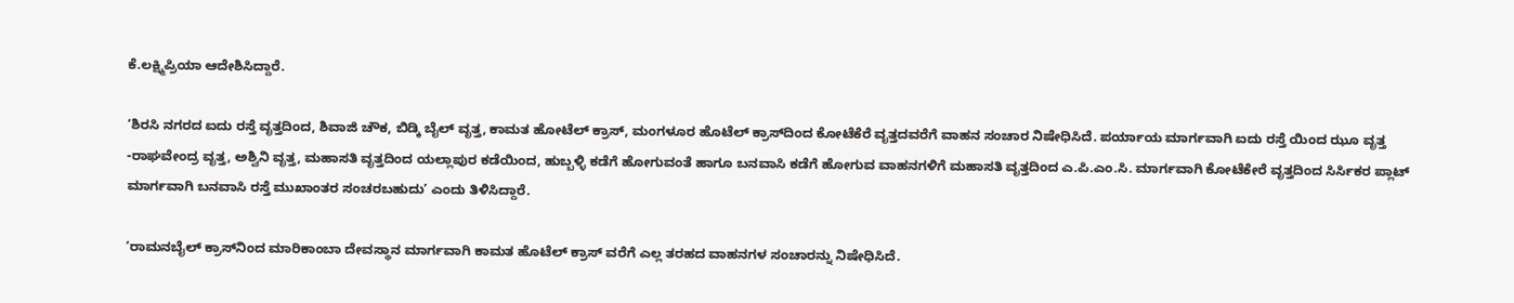ಕೆ.ಲಕ್ಷ್ಮಿಪ್ರಿಯಾ ಆದೇಶಿಸಿದ್ದಾರೆ.

‘ಶಿರಸಿ ನಗರದ ಐದು ರಸ್ತೆ ವೃತ್ತದಿಂದ, ಶಿವಾಜಿ ಚೌಕ, ಬಿಡ್ಕಿ ಬೈಲ್ ವೃತ್ತ, ಕಾಮತ ಹೋಟೆಲ್ ಕ್ರಾಸ್, ಮಂಗಳೂರ ಹೊಟೆಲ್ ಕ್ರಾಸ್‌ದಿಂದ ಕೋಟೆಕೆರೆ ವೃತ್ತದವರೆಗೆ ವಾಹನ ಸಂಚಾರ ನಿಷೇಧಿಸಿದೆ. ಪರ್ಯಾಯ ಮಾರ್ಗವಾಗಿ ಐದು ರಸ್ತೆ ಯಿಂದ ಝೂ ವೃತ್ತ -ರಾಘವೇಂದ್ರ ವೃತ್ತ, ಅಶ್ವಿನಿ ವೃತ್ತ, ಮಹಾಸತಿ ವೃತ್ತದಿಂದ ಯಲ್ಲಾಪುರ ಕಡೆಯಿಂದ, ಹುಬ್ಬಳ್ಳಿ ಕಡೆಗೆ ಹೋಗುವಂತೆ ಹಾಗೂ ಬನವಾಸಿ ಕಡೆಗೆ ಹೋಗುವ ವಾಹನಗಳಿಗೆ ಮಹಾಸತಿ ವೃತ್ತದಿಂದ ಎ.ಪಿ.ಎಂ.ಸಿ. ಮಾರ್ಗವಾಗಿ ಕೋಟೆಕೇರೆ ವೃತ್ತದಿಂದ ಸಿರ್ಸಿಕರ ಪ್ಲಾಟ್ ಮಾರ್ಗವಾಗಿ ಬನವಾಸಿ ರಸ್ತೆ ಮುಖಾಂತರ ಸಂಚರಬಹುದು’ ಎಂದು ತಿಳಿಸಿದ್ದಾರೆ.

‘ರಾಮನಬೈಲ್ ಕ್ರಾಸ್‌‍ನಿಂದ ಮಾರಿಕಾಂಬಾ ದೇವಸ್ಥಾನ ಮಾರ್ಗವಾಗಿ ಕಾಮತ ಹೊಟೆಲ್ ಕ್ರಾಸ್ ವರೆಗೆ ಎಲ್ಲ ತರಹದ ವಾಹನಗಳ ಸಂಚಾರನ್ನು ನಿಷೇಧಿಸಿದೆ.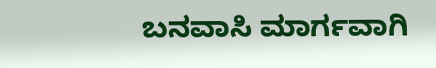ಬನವಾಸಿ ಮಾರ್ಗವಾಗಿ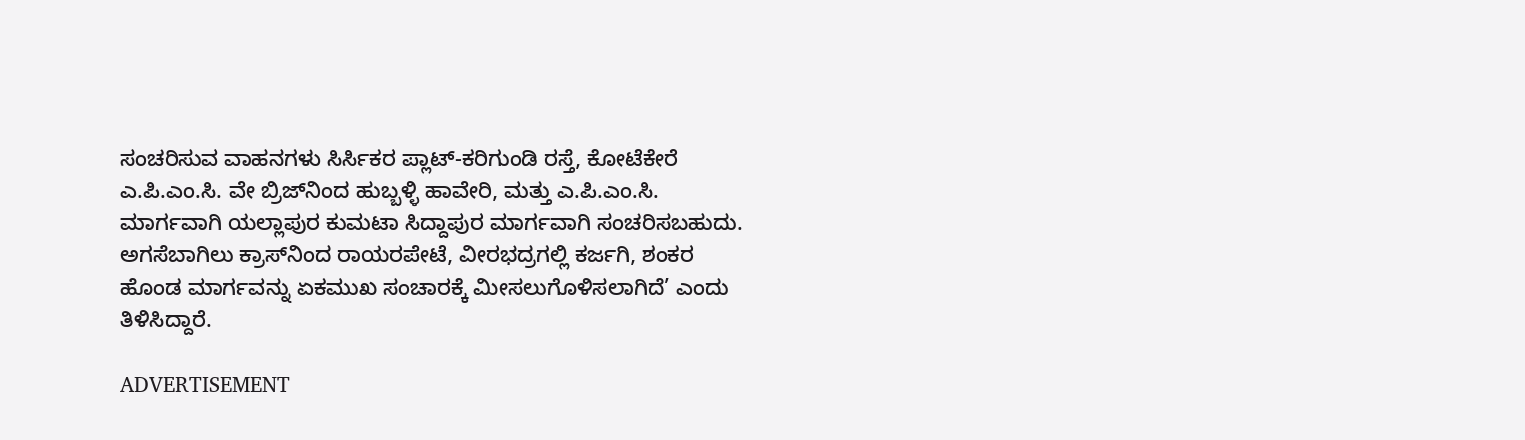ಸಂಚರಿಸುವ ವಾಹನಗಳು ಸಿರ್ಸಿಕರ ಪ್ಲಾಟ್-ಕರಿಗುಂಡಿ ರಸ್ತೆ, ಕೋಟೆಕೇರೆ ಎ.ಪಿ.ಎಂ.ಸಿ. ವೇ ಬ್ರಿಜ್‍ನಿಂದ ಹುಬ್ಬಳ್ಳಿ ಹಾವೇರಿ, ಮತ್ತು ಎ.ಪಿ.ಎಂ.ಸಿ. ಮಾರ್ಗವಾಗಿ ಯಲ್ಲಾಪುರ ಕುಮಟಾ ಸಿದ್ದಾಪುರ ಮಾರ್ಗವಾಗಿ ಸಂಚರಿಸಬಹುದು. ಅಗಸೆಬಾಗಿಲು ಕ್ರಾಸ್‌ನಿಂದ ರಾಯರಪೇಟೆ, ವೀರಭದ್ರಗಲ್ಲಿ ಕರ್ಜಗಿ, ಶಂಕರ ಹೊಂಡ ಮಾರ್ಗವನ್ನು ಏಕಮುಖ ಸಂಚಾರಕ್ಕೆ ಮೀಸಲುಗೊಳಿಸಲಾಗಿದೆ’ ಎಂದು ತಿಳಿಸಿದ್ದಾರೆ.

ADVERTISEMENT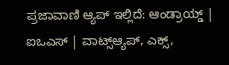ಪ್ರಜಾವಾಣಿ ಆ್ಯಪ್ ಇಲ್ಲಿದೆ: ಆಂಡ್ರಾಯ್ಡ್ | ಐಒಎಸ್ | ವಾಟ್ಸ್ಆ್ಯಪ್, ಎಕ್ಸ್,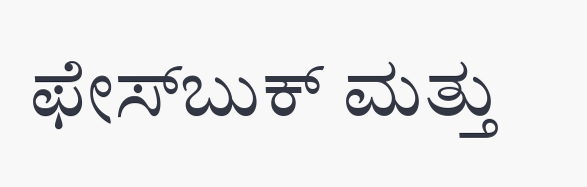ಫೇಸ್‌ಬುಕ್ ಮತ್ತು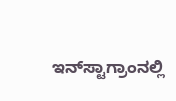ಇನ್‌ಸ್ಟಾಗ್ರಾಂನಲ್ಲಿ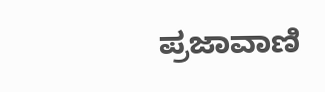ಪ್ರಜಾವಾಣಿ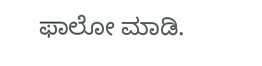ಫಾಲೋ ಮಾಡಿ.